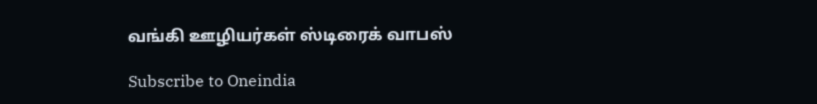வங்கி ஊழியர்கள் ஸ்டிரைக் வாபஸ்

Subscribe to Oneindia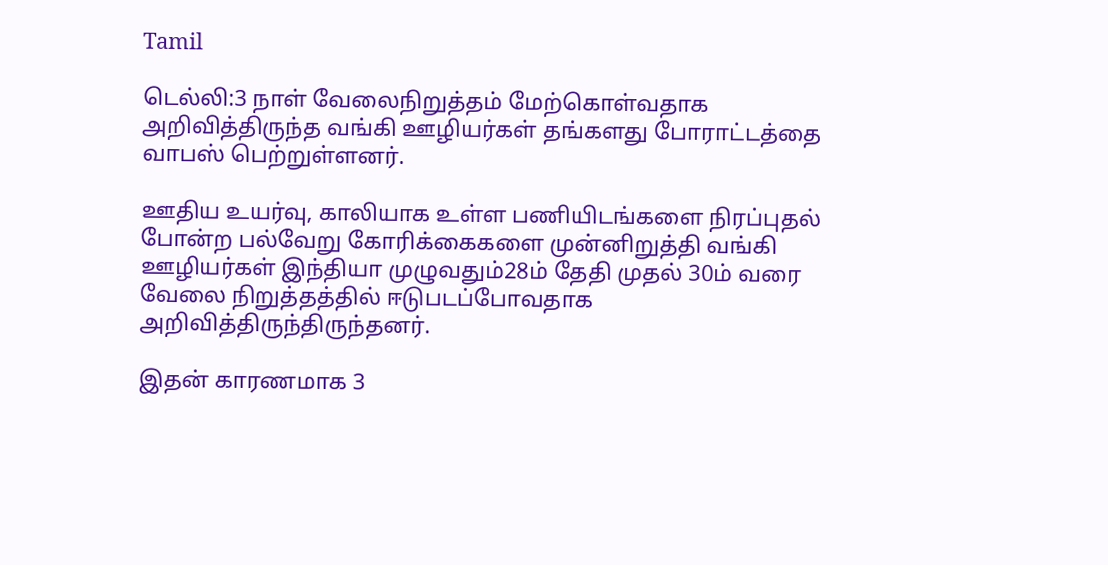Tamil

டெல்லி:3 நாள் வேலைநிறுத்தம் மேற்கொள்வதாக அறிவித்திருந்த வங்கி ஊழியர்கள் தங்களது போராட்டத்தை வாபஸ் பெற்றுள்ளனர்.

ஊதிய உயர்வு, காலியாக உள்ள பணியிடங்களை நிரப்புதல் போன்ற பல்வேறு கோரிக்கைகளை முன்னிறுத்தி வங்கி ஊழியர்கள் இந்தியா முழுவதும்28ம் தேதி முதல் 30ம் வரை வேலை நிறுத்தத்தில் ஈடுபடப்போவதாக அறிவித்திருந்திருந்தனர்.

இதன் காரணமாக 3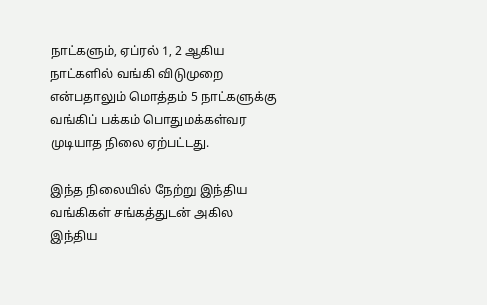நாட்களும், ஏப்ரல் 1, 2 ஆகிய நாட்களில் வங்கி விடுமுறை என்பதாலும் மொத்தம் 5 நாட்களுக்கு வங்கிப் பக்கம் பொதுமக்கள்வர முடியாத நிலை ஏற்பட்டது.

இந்த நிலையில் நேற்று இந்திய வங்கிகள் சங்கத்துடன் அகில இந்திய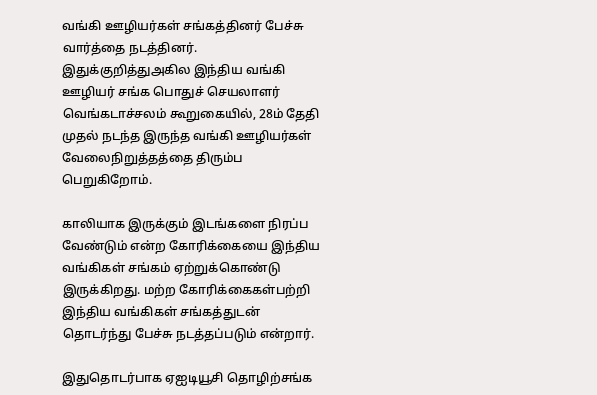வங்கி ஊழியர்கள் சங்கத்தினர் பேச்சு வார்த்தை நடத்தினர். இதுக்குறித்துஅகில இந்திய வங்கி ஊழியர் சங்க பொதுச் செயலாளர் வெங்கடாச்சலம் கூறுகையில், 28ம் தேதி முதல் நடந்த இருந்த வங்கி ஊழியர்கள் வேலைநிறுத்தத்தை திரும்ப பெறுகிறோம்.

காலியாக இருக்கும் இடங்களை நிரப்ப வேண்டும் என்ற கோரிக்கையை இந்திய வங்கிகள் சங்கம் ஏற்றுக்கொண்டு இருக்கிறது. மற்ற கோரிக்கைகள்பற்றி இந்திய வங்கிகள் சங்கத்துடன் தொடர்ந்து பேச்சு நடத்தப்படும் என்றார்.

இதுதொடர்பாக ஏஐடியூசி தொழிற்சங்க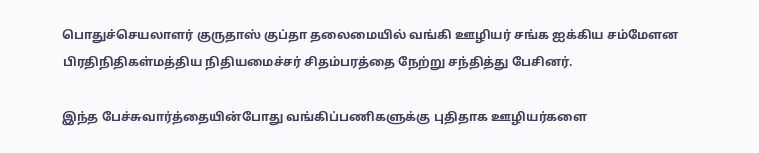பொதுச்செயலாளர் குருதாஸ் குப்தா தலைமையில் வங்கி ஊழியர் சங்க ஐக்கிய சம்மேளன பிரதிநிதிகள்மத்திய நிதியமைச்சர் சிதம்பரத்தை நேற்று சந்தித்து பேசினர்.

இந்த பேச்சுவார்த்தையின்போது வங்கிப்பணிகளுக்கு புதிதாக ஊழியர்களை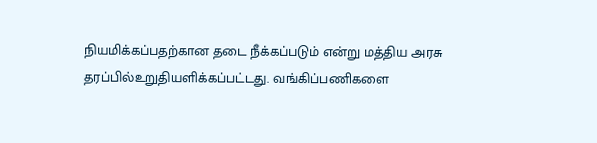நியமிக்கப்பதற்கான தடை நீக்கப்படும் என்று மத்திய அரசு தரப்பில்உறுதியளிக்கப்பட்டது. வங்கிப்பணிகளை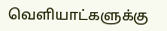வெளியாட்களுக்கு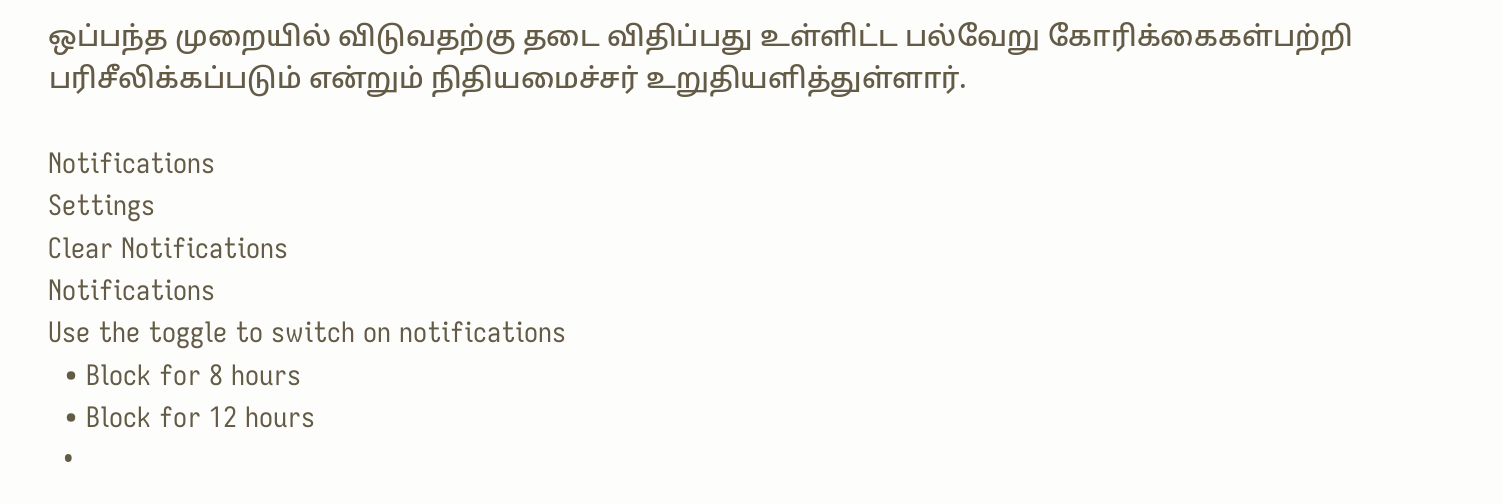ஒப்பந்த முறையில் விடுவதற்கு தடை விதிப்பது உள்ளிட்ட பல்வேறு கோரிக்கைகள்பற்றி பரிசீலிக்கப்படும் என்றும் நிதியமைச்சர் உறுதியளித்துள்ளார்.

Notifications
Settings
Clear Notifications
Notifications
Use the toggle to switch on notifications
  • Block for 8 hours
  • Block for 12 hours
  •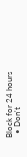Block for 24 hours
  • Don't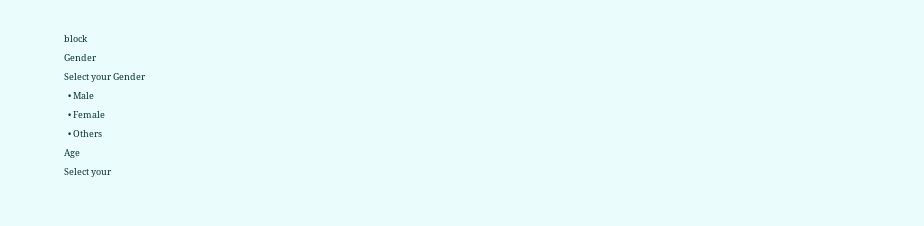block
Gender
Select your Gender
  • Male
  • Female
  • Others
Age
Select your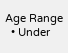Age Range
  • Under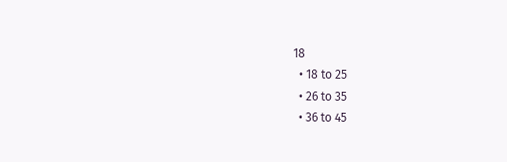18
  • 18 to 25
  • 26 to 35
  • 36 to 45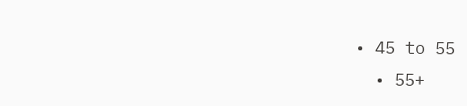• 45 to 55
  • 55+